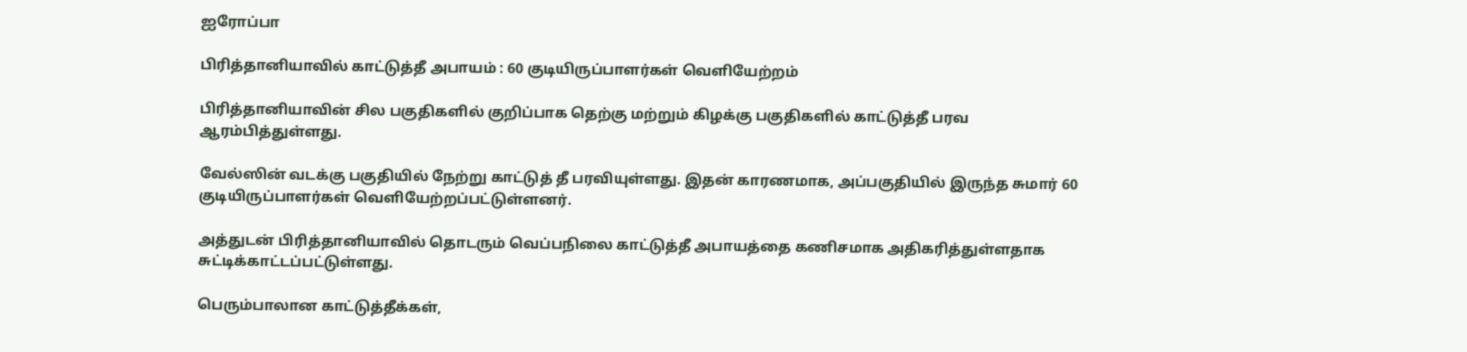ஐரோப்பா

பிரித்தானியாவில் காட்டுத்தீ அபாயம் : 60 குடியிருப்பாளர்கள் வெளியேற்றம்

பிரித்தானியாவின் சில பகுதிகளில் குறிப்பாக தெற்கு மற்றும் கிழக்கு பகுதிகளில் காட்டுத்தீ பரவ ஆரம்பித்துள்ளது.

வேல்ஸின் வடக்கு பகுதியில் நேற்று காட்டுத் தீ பரவியுள்ளது. இதன் காரணமாக, அப்பகுதியில் இருந்த சுமார் 60 குடியிருப்பாளர்கள் வெளியேற்றப்பட்டுள்ளனர்.

அத்துடன் பிரித்தானியாவில் தொடரும் வெப்பநிலை காட்டுத்தீ அபாயத்தை கணிசமாக அதிகரித்துள்ளதாக சுட்டிக்காட்டப்பட்டுள்ளது.

பெரும்பாலான காட்டுத்தீக்கள்,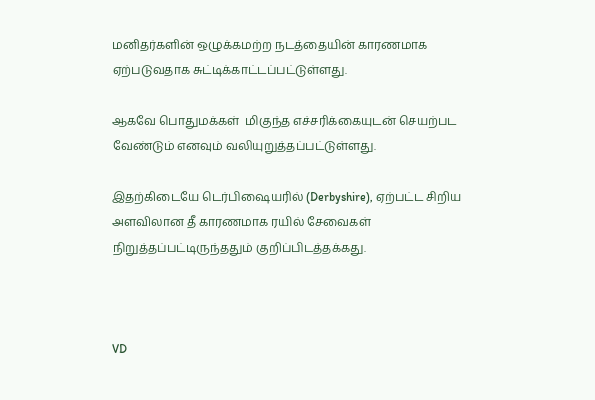மனிதர்களின் ஒழுக்கமற்ற நடத்தையின் காரணமாக ஏற்படுவதாக சுட்டிக்காட்டப்பட்டுள்ளது.

ஆகவே பொதுமக்கள்  மிகுந்த எச்சரிக்கையுடன் செயற்பட வேண்டும் எனவும் வலியுறுத்தப்பட்டுள்ளது.

இதற்கிடையே டெர்பிஷையரில் (Derbyshire), ஏற்பட்ட சிறிய அளவிலான தீ காரணமாக ரயில் சேவைகள் நிறுத்தப்பட்டிருந்ததும் குறிப்பிடத்தக்கது.



VD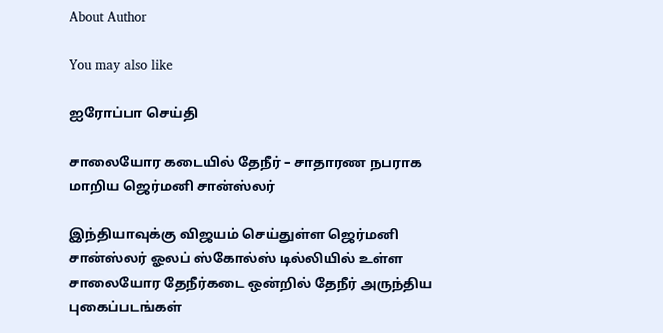About Author

You may also like

ஐரோப்பா செய்தி

சாலையோர கடையில் தேநீர் – சாதாரண நபராக மாறிய ஜெர்மனி சான்ஸ்லர்

இந்தியாவுக்கு விஜயம் செய்துள்ள ஜெர்மனி சான்ஸ்லர் ஓலப் ஸ்கோல்ஸ் டில்லியில் உள்ள சாலையோர தேநீர்கடை ஒன்றில் தேநீர் அருந்திய புகைப்படங்கள்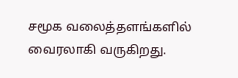சமூக வலைத்தளங்களில் வைரலாகி வருகிறது.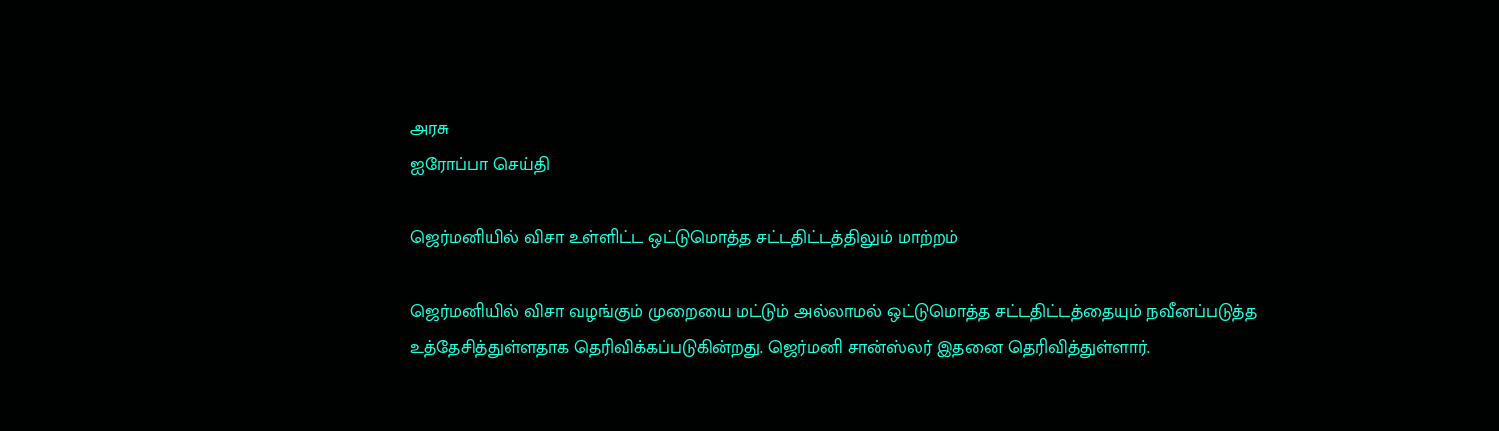அரசு
ஐரோப்பா செய்தி

ஜெர்மனியில் விசா உள்ளிட்ட ஒட்டுமொத்த சட்டதிட்டத்திலும் மாற்றம்

ஜெர்மனியில் விசா வழங்கும் முறையை மட்டும் அல்லாமல் ஒட்டுமொத்த சட்டதிட்டத்தையும் நவீனப்படுத்த உத்தேசித்துள்ளதாக தெரிவிக்கப்படுகின்றது. ஜெர்மனி சான்ஸ்லர் இதனை தெரிவித்துள்ளார்.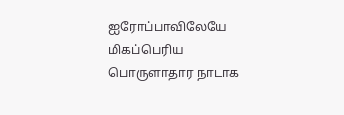ஐரோப்பாவிலேயே மிகப்பெரிய பொருளாதார நாடாக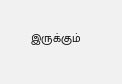இருக்கும்